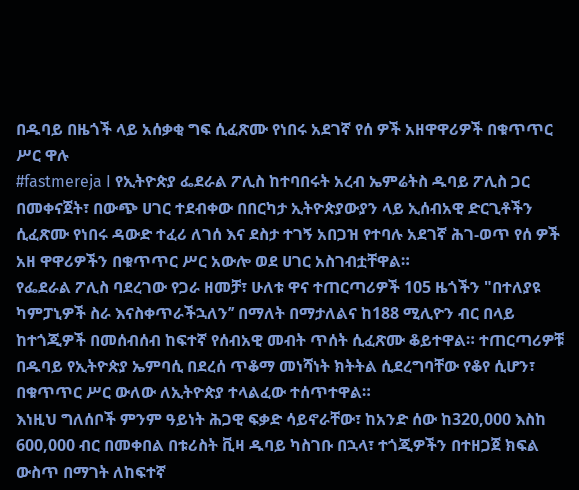በዱባይ በዜጎች ላይ አሰቃቂ ግፍ ሲፈጽሙ የነበሩ አደገኛ የሰ ዎች አዘዋዋሪዎች በቁጥጥር ሥር ዋሉ
#fastmereja I የኢትዮጵያ ፌደራል ፖሊስ ከተባበሩት አረብ ኤምሬትስ ዱባይ ፖሊስ ጋር በመቀናጀት፣ በውጭ ሀገር ተደብቀው በበርካታ ኢትዮጵያውያን ላይ ኢሰብአዊ ድርጊቶችን ሲፈጽሙ የነበሩ ዳውድ ተፈሪ ለገሰ እና ደስታ ተገኝ አበጋዝ የተባሉ አደገኛ ሕገ-ወጥ የሰ ዎች አዘ ዋዋሪዎችን በቁጥጥር ሥር አውሎ ወደ ሀገር አስገብቷቸዋል።
የፌደራል ፖሊስ ባደረገው የጋራ ዘመቻ፣ ሁለቱ ዋና ተጠርጣሪዎች 105 ዜጎችን "በተለያዩ ካምፓኒዎች ስራ እናስቀጥራችኋለን’’ በማለት በማታለልና ከ188 ሚሊዮን ብር በላይ ከተጎጂዎች በመሰብሰብ ከፍተኛ የሰብአዊ መብት ጥሰት ሲፈጽሙ ቆይተዋል። ተጠርጣሪዎቹ በዱባይ የኢትዮጵያ ኤምባሲ በደረሰ ጥቆማ መነሻነት ክትትል ሲደረግባቸው የቆየ ሲሆን፣ በቁጥጥር ሥር ውለው ለኢትዮጵያ ተላልፈው ተሰጥተዋል።
እነዚህ ግለሰቦች ምንም ዓይነት ሕጋዊ ፍቃድ ሳይኖራቸው፣ ከአንድ ሰው ከ320,000 እስከ 600,000 ብር በመቀበል በቱሪስት ቪዛ ዱባይ ካስገቡ በኋላ፣ ተጎጂዎችን በተዘጋጀ ክፍል ውስጥ በማገት ለከፍተኛ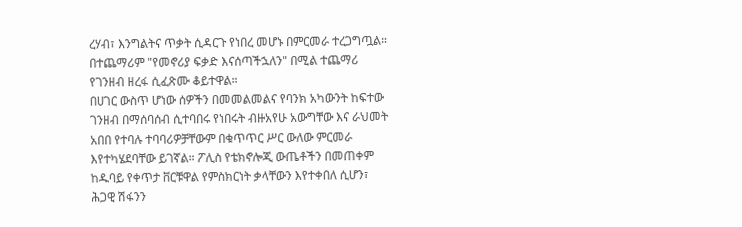ረሃብ፣ እንግልትና ጥቃት ሲዳርጉ የነበረ መሆኑ በምርመራ ተረጋግጧል። በተጨማሪም "የመኖሪያ ፍቃድ እናሰጣችኋለን" በሚል ተጨማሪ የገንዘብ ዘረፋ ሲፈጽሙ ቆይተዋል።
በሀገር ውስጥ ሆነው ሰዎችን በመመልመልና የባንክ አካውንት ከፍተው ገንዘብ በማሰባሰብ ሲተባበሩ የነበሩት ብዙአየሁ አውግቸው እና ራህመት አበበ የተባሉ ተባባሪዎቻቸውም በቁጥጥር ሥር ውለው ምርመራ እየተካሄደባቸው ይገኛል። ፖሊስ የቴክኖሎጂ ውጤቶችን በመጠቀም ከዱባይ የቀጥታ ቨርቹዋል የምስክርነት ቃላቸውን እየተቀበለ ሲሆን፣ ሕጋዊ ሽፋንን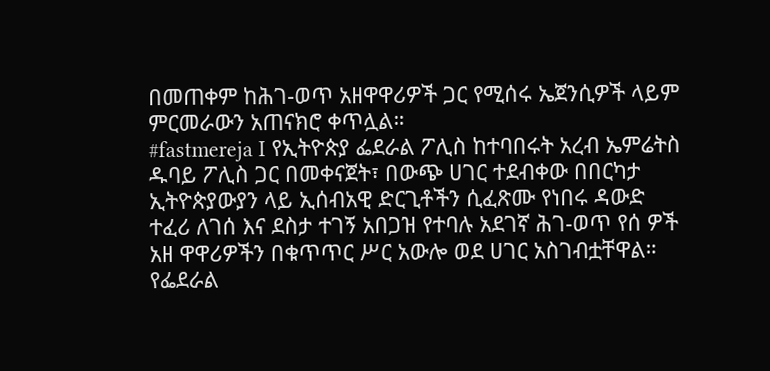በመጠቀም ከሕገ-ወጥ አዘዋዋሪዎች ጋር የሚሰሩ ኤጀንሲዎች ላይም ምርመራውን አጠናክሮ ቀጥሏል።
#fastmereja I የኢትዮጵያ ፌደራል ፖሊስ ከተባበሩት አረብ ኤምሬትስ ዱባይ ፖሊስ ጋር በመቀናጀት፣ በውጭ ሀገር ተደብቀው በበርካታ ኢትዮጵያውያን ላይ ኢሰብአዊ ድርጊቶችን ሲፈጽሙ የነበሩ ዳውድ ተፈሪ ለገሰ እና ደስታ ተገኝ አበጋዝ የተባሉ አደገኛ ሕገ-ወጥ የሰ ዎች አዘ ዋዋሪዎችን በቁጥጥር ሥር አውሎ ወደ ሀገር አስገብቷቸዋል።
የፌደራል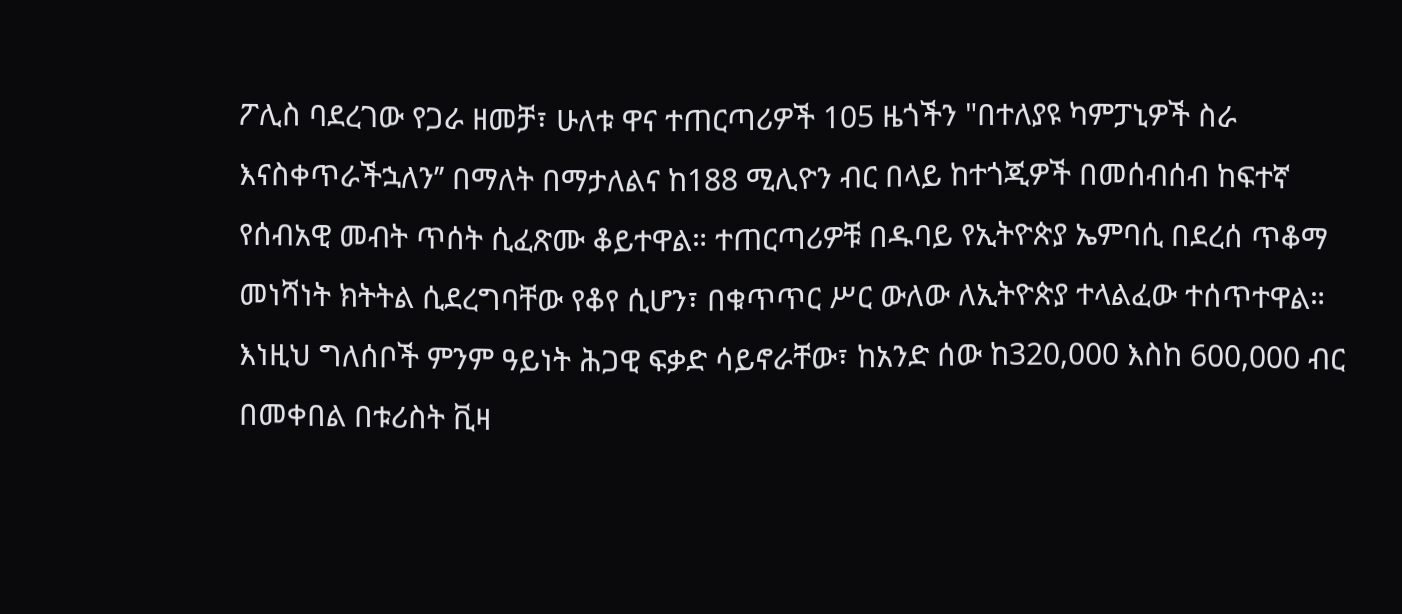ፖሊስ ባደረገው የጋራ ዘመቻ፣ ሁለቱ ዋና ተጠርጣሪዎች 105 ዜጎችን "በተለያዩ ካምፓኒዎች ስራ እናስቀጥራችኋለን’’ በማለት በማታለልና ከ188 ሚሊዮን ብር በላይ ከተጎጂዎች በመሰብሰብ ከፍተኛ የሰብአዊ መብት ጥሰት ሲፈጽሙ ቆይተዋል። ተጠርጣሪዎቹ በዱባይ የኢትዮጵያ ኤምባሲ በደረሰ ጥቆማ መነሻነት ክትትል ሲደረግባቸው የቆየ ሲሆን፣ በቁጥጥር ሥር ውለው ለኢትዮጵያ ተላልፈው ተሰጥተዋል።
እነዚህ ግለሰቦች ምንም ዓይነት ሕጋዊ ፍቃድ ሳይኖራቸው፣ ከአንድ ሰው ከ320,000 እስከ 600,000 ብር በመቀበል በቱሪስት ቪዛ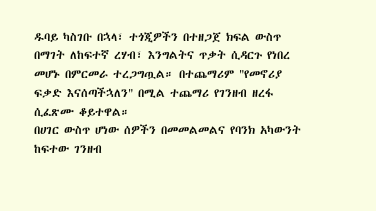ዱባይ ካስገቡ በኋላ፣ ተጎጂዎችን በተዘጋጀ ክፍል ውስጥ በማገት ለከፍተኛ ረሃብ፣ እንግልትና ጥቃት ሲዳርጉ የነበረ መሆኑ በምርመራ ተረጋግጧል። በተጨማሪም "የመኖሪያ ፍቃድ እናሰጣችኋለን" በሚል ተጨማሪ የገንዘብ ዘረፋ ሲፈጽሙ ቆይተዋል።
በሀገር ውስጥ ሆነው ሰዎችን በመመልመልና የባንክ አካውንት ከፍተው ገንዘብ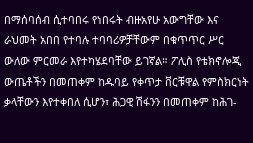በማሰባሰብ ሲተባበሩ የነበሩት ብዙአየሁ አውግቸው እና ራህመት አበበ የተባሉ ተባባሪዎቻቸውም በቁጥጥር ሥር ውለው ምርመራ እየተካሄደባቸው ይገኛል። ፖሊስ የቴክኖሎጂ ውጤቶችን በመጠቀም ከዱባይ የቀጥታ ቨርቹዋል የምስክርነት ቃላቸውን እየተቀበለ ሲሆን፣ ሕጋዊ ሽፋንን በመጠቀም ከሕገ-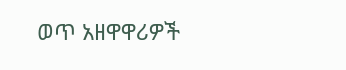ወጥ አዘዋዋሪዎች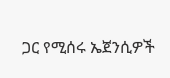ጋር የሚሰሩ ኤጀንሲዎች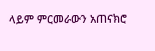ላይም ምርመራውን አጠናክሮ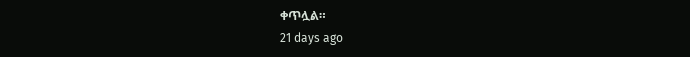ቀጥሏል።
21 days ago